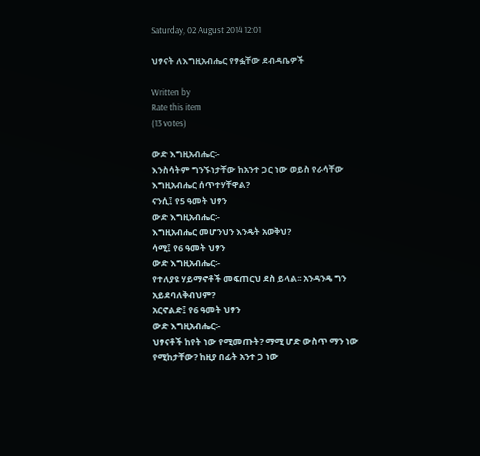Saturday, 02 August 2014 12:01

ህፃናት ለእግዚአብሔር የፃፏቸው ደብዳቤዎች

Written by
Rate this item
(13 votes)

ውድ እግዚአብሔር፡-
እንስሳትም ግንኙነታቸው ከአንተ ጋር ነው ወይስ የራሳቸው እግዚአብሔር ሰጥተሃቸዋል?
ናንሲ፤ የ5 ዓመት ህፃን
ውድ እግዚአብሔር፡-
እግዚአብሔር መሆንህን እንዴት አወቅህ?
ሳሚ፤ የ6 ዓመት ህፃን
ውድ እግዚአብሔር፡-
የተለያዩ ሃይማኖቶች መፍጠርህ ደስ ይላል፡፡ አንዳንዴ ግን አይደባለቅብህም?
አርኖልድ፤ የ6 ዓመት ህፃን
ውድ እግዚአብሔር፡-
ህፃናቶች ከየት ነው የሚመጡት? ማሚ ሆድ ውስጥ ማን ነው የሚከታቸው? ከዚያ በፊት አንተ ጋ ነው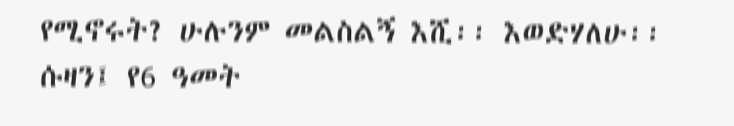የሚኖሩት? ሁሉንም መልስልኝ እሺ፡፡ እወድሃለሁ፡፡
ሱዛን፤ የ6 ዓመት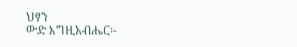ህፃን
ውድ እግዚአብሔር፡-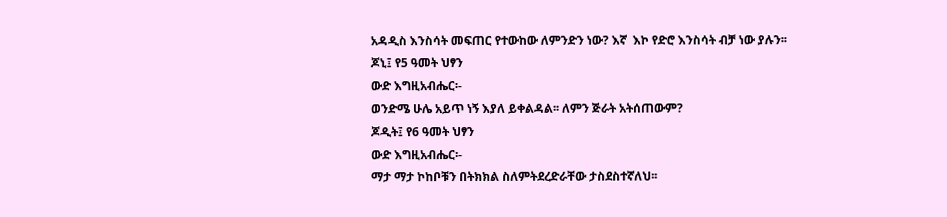አዳዲስ እንስሳት መፍጠር የተውከው ለምንድን ነው? እኛ  እኮ የድሮ እንስሳት ብቻ ነው ያሉን፡፡
ጆኒ፤ የ5 ዓመት ህፃን
ውድ እግዚአብሔር፡-
ወንድሜ ሁሌ አይጥ ነኝ እያለ ይቀልዳል፡፡ ለምን ጅራት አትሰጠውም?
ጆዲት፤ የ6 ዓመት ህፃን
ውድ እግዚአብሔር፡-
ማታ ማታ ኮከቦቹን በትክክል ስለምትደረድራቸው ታስደስተኛለህ፡፡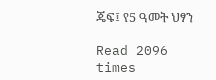ጄፍ፤ የ5 ዓመት ህፃን

Read 2096 times